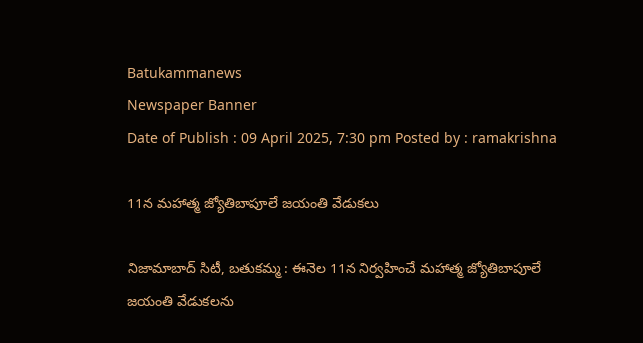Batukammanews
Newspaper Banner
Date of Publish : 09 April 2025, 7:30 pm Posted by : ramakrishna

11న మహాత్మ జ్యోతిబాపూలే జయంతి వేడుకలు

నిజామాబాద్ సిటీ, బతుకమ్మ : ఈనెల 11న నిర్వహించే మహాత్మ జ్యోతిబాపూలే జయంతి వేడుకలను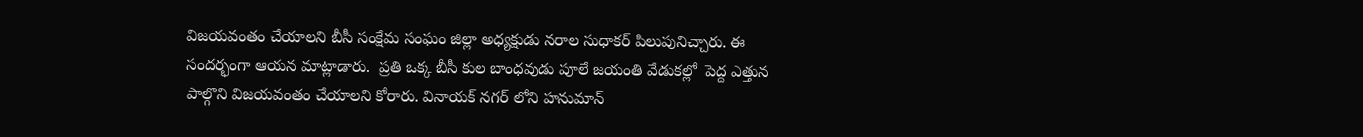విజయవంతం చేయాలని బీసీ సంక్షేమ సంఘం జిల్లా అధ్యక్షుడు నరాల సుధాకర్ పిలుపునిచ్చారు. ఈ సందర్భంగా ఆయన మాట్లాడారు.  ప్రతి ఒక్క బీసీ కుల బాంధవుడు పూలే జయంతి వేడుకల్లో  పెద్ద ఎత్తున పాల్గొని విజయవంతం చేయాలని కోరారు. వినాయక్ నగర్ లోని హనుమాన్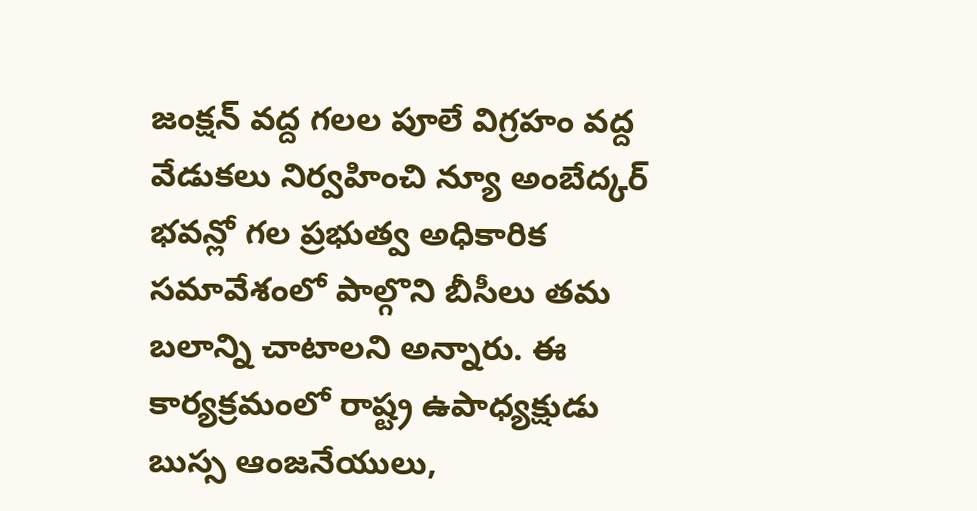జంక్షన్ వద్ద గలల పూలే విగ్రహం వద్ద వేడుకలు నిర్వహించి న్యూ అంబేద్కర్ భవన్లో గల ప్రభుత్వ అధికారిక సమావేశంలో పాల్గొని బీసీలు తమ బలాన్ని చాటాలని అన్నారు. ఈ కార్యక్రమంలో రాష్ట్ర ఉపాధ్యక్షుడు బుస్స ఆంజనేయులు,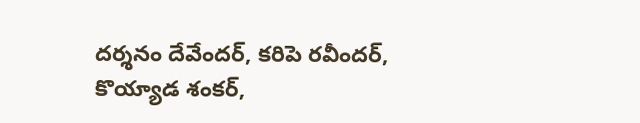దర్శనం దేవేందర్, కరిపె రవీందర్, కొయ్యాడ శంకర్,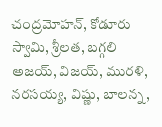చంద్రమోహన్, కోడూరు స్వామి, శ్రీలత, బగ్గలి అజయ్, విజయ్, మురళి, నరసయ్య, విష్ణు, బాలన్న,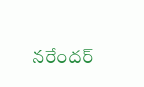నరేందర్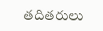తదితరులు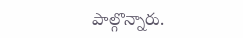పాల్గొన్నారు.